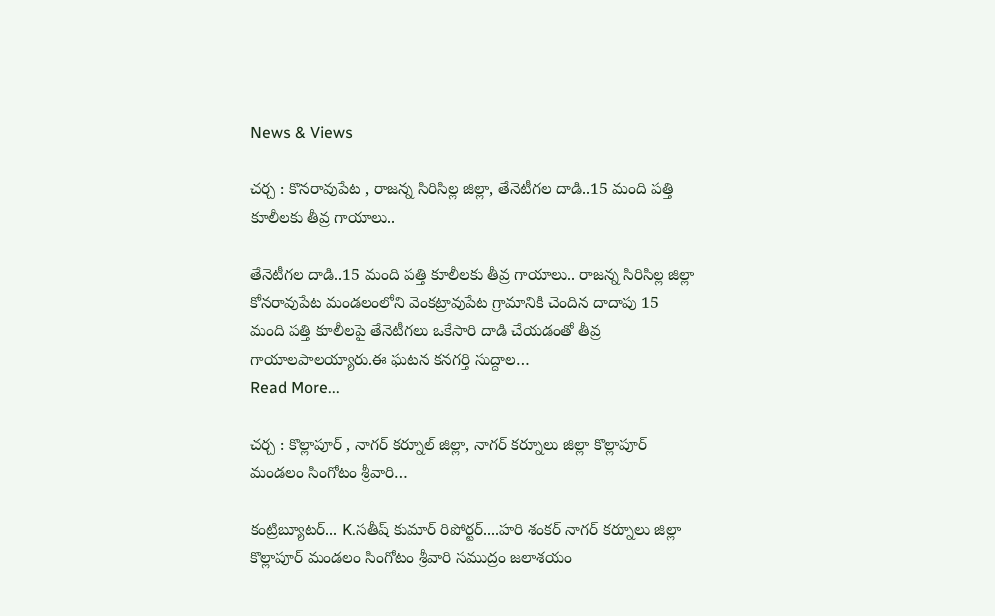News & Views

చర్చ : కొనరావుపేట , రాజన్న సిరిసిల్ల జిల్లా, తేనెటీగల దాడి..15 మంది పత్తి కూలీలకు తీవ్ర గాయాలు..

తేనెటీగల దాడి..15 మంది పత్తి కూలీలకు తీవ్ర గాయాలు.. రాజన్న సిరిసిల్ల జిల్లా కోనరావుపేట మండలంలోని వెంకట్రావుపేట గ్రామానికి చెందిన దాదాపు 15 మంది పత్తి కూలీలపై తేనెటీగలు ఒకేసారి దాడి చేయడంతో తీవ్ర గాయాలపాలయ్యారు.ఈ ఘటన కనగర్తి సుద్దాల…
Read More...

చర్చ : కొల్లాపూర్ , నాగర్ కర్నూల్ జిల్లా, నాగర్ కర్నూలు జిల్లా కొల్లాపూర్ మండలం సింగోటం శ్రీవారి…

కంట్రిబ్యూటర్... K.సతీష్ కుమార్ రిపోర్టర్....హరి శంకర్ నాగర్ కర్నూలు జిల్లా కొల్లాపూర్ మండలం సింగోటం శ్రీవారి సముద్రం జలాశయం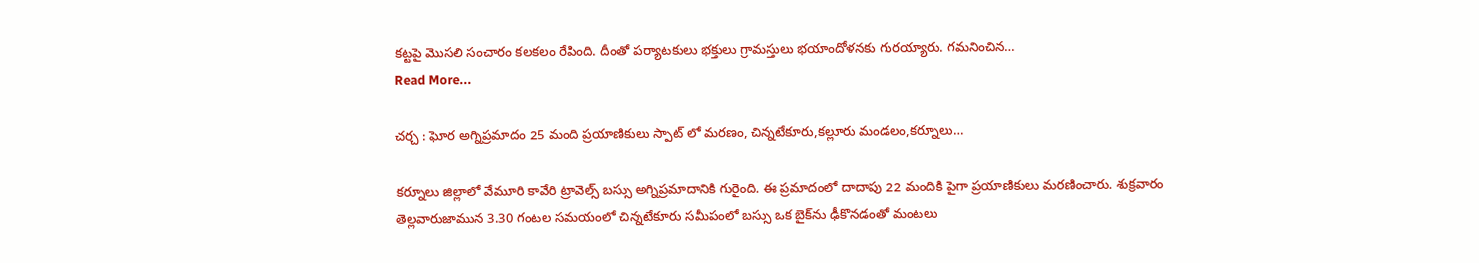కట్టపై మొసలి సంచారం కలకలం రేపింది. దీంతో పర్యాటకులు భక్తులు గ్రామస్తులు భయాందోళనకు గురయ్యారు. గమనించిన…
Read More...

చర్చ : ఘోర అగ్నిప్రమాదం 25 మంది ప్రయాణికులు స్పాట్ లో మరణం, చిన్నటేకూరు,కల్లూరు మండలం,కర్నూలు…

కర్నూలు జిల్లాలో వేమూరి కావేరి ట్రావెల్స్ బస్సు అగ్నిప్రమాదానికి గురైంది. ఈ ప్రమాదంలో దాదాపు 22 మందికి పైగా ప్రయాణికులు మరణించారు. శుక్రవారం తెల్లవారుజామున 3.30 గంటల సమయంలో చిన్నటేకూరు సమీపంలో బస్సు ఒక బైక్‌ను ఢీకొనడంతో మంటలు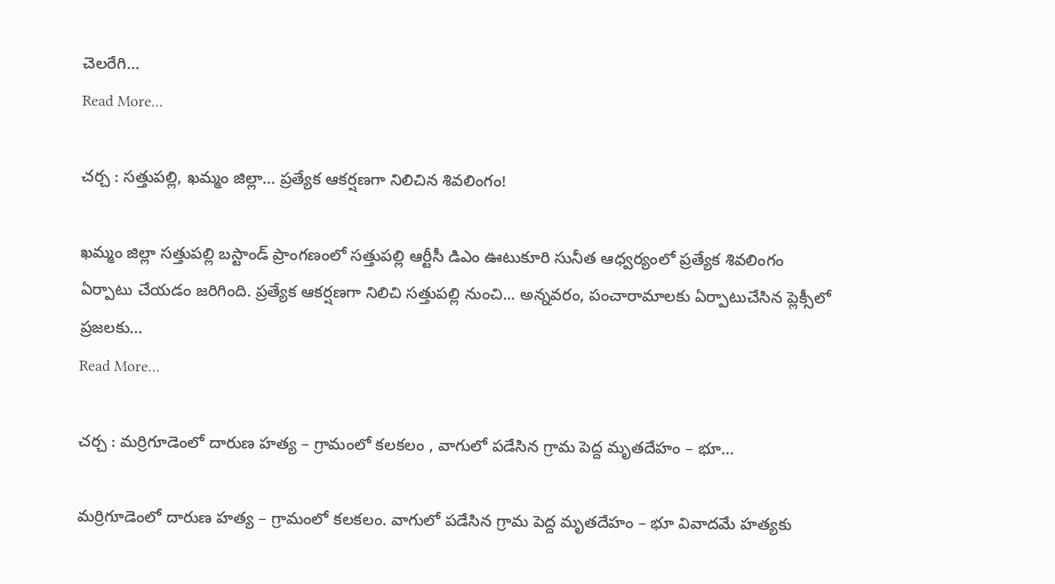చెలరేగి…
Read More...

చర్చ : సత్తుపల్లి, ఖమ్మం జిల్లా… ప్రత్యేక ఆకర్షణగా నిలిచిన శివలింగం!

ఖమ్మం జిల్లా సత్తుపల్లి బస్టాండ్ ప్రాంగణంలో సత్తుపల్లి ఆర్టీసీ డిఎం ఊటుకూరి సునీత ఆధ్వర్యంలో ప్రత్యేక శివలింగం ఏర్పాటు చేయడం జరిగింది. ప్రత్యేక ఆకర్షణగా నిలిచి సత్తుపల్లి నుంచి... అన్నవరం, పంచారామాలకు ఏర్పాటుచేసిన ప్లెక్సీలో ప్రజలకు…
Read More...

చర్చ : మర్రిగూడెంలో దారుణ హత్య – గ్రామంలో కలకలం , వాగులో పడేసిన గ్రామ పెద్ద మృతదేహం – భూ…

మర్రిగూడెంలో దారుణ హత్య – గ్రామంలో కలకలం. వాగులో పడేసిన గ్రామ పెద్ద మృతదేహం – భూ వివాదమే హత్యకు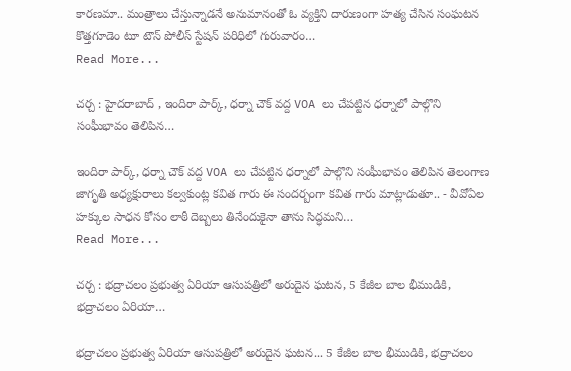కారణమా.. మంత్రాలు చేస్తున్నాడనే అనుమానంతో ఓ వ్యక్తిని దారుణంగా హత్య చేసిన సంఘటన కొత్తగూడెం టూ టౌన్ పోలీస్ స్టేషన్ పరిధిలో గురువారం…
Read More...

చర్చ : హైదరాబాద్ , ఇందిరా పార్క్, ధర్నా చౌక్ వద్ద VOA లు చేపట్టిన ధర్నాలో పాల్గొని సంఘీభావం తెలిపిన…

ఇందిరా పార్క్, ధర్నా చౌక్ వద్ద VOA లు చేపట్టిన ధర్నాలో పాల్గొని సంఘీభావం తెలిపిన తెలంగాణ జాగృతి అధ్యక్షురాలు కల్వకుంట్ల కవిత గారు ఈ సందర్బంగా కవిత గారు మాట్లాడుతూ.. - వీవోఏల హక్కుల సాధన కోసం లాఠీ దెబ్బలు తినేందుకైనా తాను సిద్ధమని…
Read More...

చర్చ : భద్రాచలం ప్రభుత్వ ఏరియా ఆసుపత్రిలో అరుదైన ఘటన, 5 కేజీల బాల భీముడికి, భద్రాచలం ఏరియా…

భద్రాచలం ప్రభుత్వ ఏరియా ఆసుపత్రిలో అరుదైన ఘటన... 5 కేజీల బాల భీముడికి, భద్రాచలం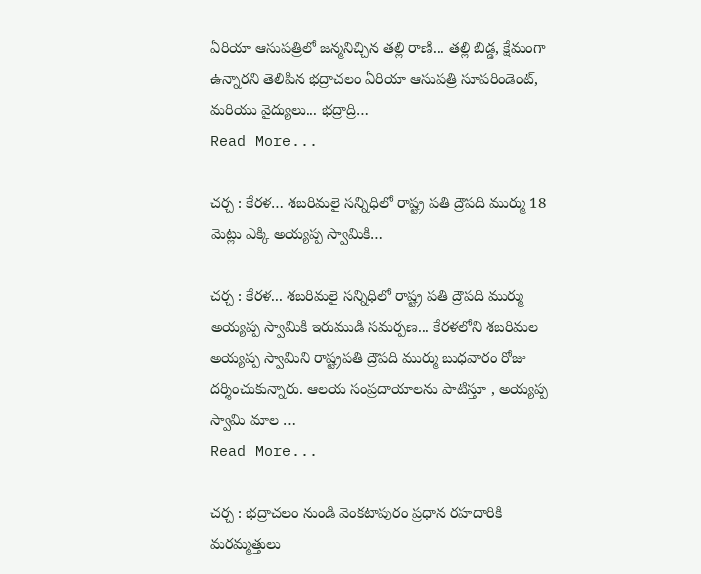ఏరియా ఆసుపత్రిలో జన్మనిచ్చిన తల్లి రాణి... తల్లి బిడ్డ, క్షేమంగా ఉన్నారని తెలిపిన భద్రాచలం ఏరియా ఆసుపత్రి సూపరిండెంట్, మరియు వైద్యులు... భద్రాద్రి…
Read More...

చర్చ : కేరళ… శబరిమలై సన్నిధిలో రాష్ట్ర పతి ద్రౌపది ముర్ము 18 మెట్లు ఎక్కి అయ్యప్ప స్వామికి…

చర్చ : కేరళ... శబరిమలై సన్నిధిలో రాష్ట్ర పతి ద్రౌపది ముర్ము అయ్యప్ప స్వామికి ఇరుముడి సమర్పణ... కేరళలోని శబరిమల అయ్యప్ప స్వామిని రాష్ట్రపతి ద్రౌపది ముర్ము బుధవారం రోజు దర్శించుకున్నారు. ఆలయ సంప్రదాయాలను పాటిస్తూ , అయ్యప్ప స్వామి మాల …
Read More...

చర్చ : భద్రాచలం నుండి వెంకటాపురం ప్రధాన రహదారికి మరమ్మత్తులు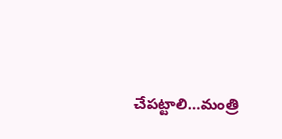చేపట్టాలి…మంత్రి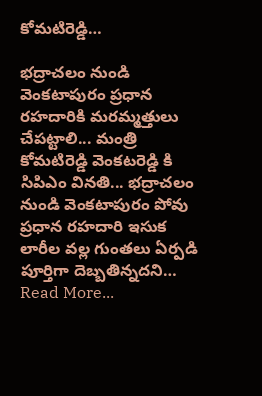కోమటిరెడ్డి…

భద్రాచలం నుండి వెంకటాపురం ప్రధాన రహదారికి మరమ్మత్తులు చేపట్టాలి... మంత్రి కోమటిరెడ్డి వెంకటరెడ్డి కి సిపిఎం వినతి... భద్రాచలం నుండి వెంకటాపురం పోవు ప్రధాన రహదారి ఇసుక లారీల వల్ల గుంతలు ఏర్పడి పూర్తిగా దెబ్బతిన్నదని…
Read More...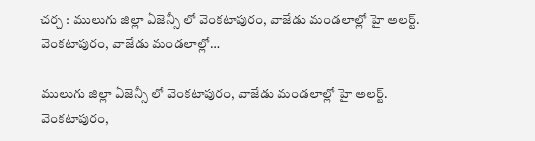చర్చ : ములుగు జిల్లా ఏజెన్సీ లో వెంకటాపురం, వాజేడు మండలాల్లో హై అలర్ట్. వెంకటాపురం, వాజేడు మండలాల్లో…

ములుగు జిల్లా ఏజెన్సీ లో వెంకటాపురం, వాజేడు మండలాల్లో హై అలర్ట్. వెంకటాపురం,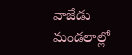వాజేడు మండలాల్లో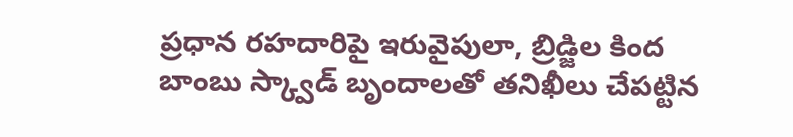ప్రధాన రహదారిపై ఇరువైపులా, బ్రిడ్జిల కింద బాంబు స్క్వాడ్ బృందాలతో తనిఖీలు చేపట్టిన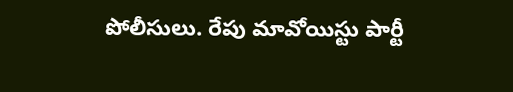పోలీసులు. రేపు మావోయిస్టు పార్టీ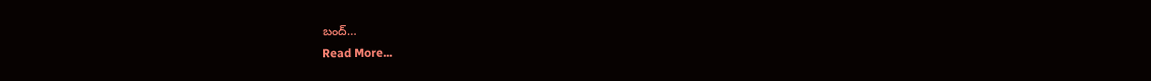బంద్…
Read More...